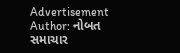Advertisement
Author: નોબત સમાચાર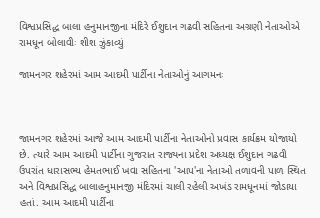વિશ્વપ્રસિદ્ધ બાલા હનુમાનજીના મંદિરે ઈશુદાન ગઢવી સહિતના અગ્રણી નેતાઓએ રામધૂન બોલાવીઃ શીશ ઝુંકાવ્યું

જામનગર શહેરમાં આમ આદમી પાર્ટીના નેતાઓનું આગમનઃ



જામનગર શહેરમાં આજે આમ આદમી પાર્ટીના નેતાઓનો પ્રવાસ કાર્યક્રમ યોજાયો છે. ત્યારે આમ આદમી પાર્ટીના ગુજરાત રાજ્યના પ્રદેશ અધ્યક્ષ ઈશુદાન ગઢવી ઉપરાંત ધારાસભ્ય હેમતભાઈ ખવા સહિતના 'આપ'ના નેતાઓ તળાવની પાળ સ્થિત અને વિશ્વપ્રસિદ્ધ બાલાહનુમાનજી મંદિરમાં ચાલી રહેલી અખંડ રામધૂનમાં જોડાયા હતાં. આમ આદમી પાર્ટીના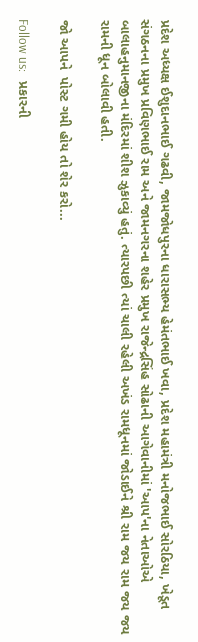પ્રદેશ અધ્યક્ષ ઈશુદાનભાઈ ગઢવી, જામજોધપુરના ધારાસભ્ય હેમંતભાઈ ખવા, પ્રદેશ મહામંત્રી મનોજભાઈ સોરઠિયા, ખેડૂત સંગઠનના પ્રમુખ પ્રવિણભાઈ રામ અને જામનગરના શહેર પ્રમુખ રાજેન્દ્રસિંહ સોઢાની આગેવાનીમાં 'આપ'ના નેતાઓએ બાલાહનુમાનજીના મંદિરમાં શીશ ઝુકાવ્યું હતું. ત્યારપછી ત્યાં ચાલી રહેલી અખંડ રામધૂનમાં જોડાઈને શ્રી રામ જય રામ જય જય રામની ધૂન બોલાવી હતી.

જો આપને  પોસ્ટ ગમી હોય તો શેર કરો...

Follow us:   પ્રકારની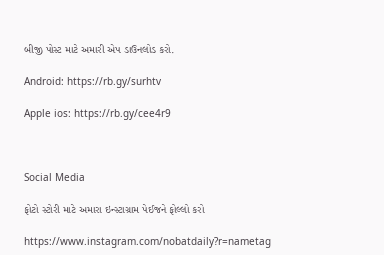બીજી પોસ્ટ માટે અમારી એપ ડાઉનલોડ કરો.

Android: https://rb.gy/surhtv

Apple ios: https://rb.gy/cee4r9



Social Media

ફોટો સ્ટોરી માટે અમારા ઇન્સ્ટાગ્રામ પેઈજને ફોલ્લો કરો

https://www.instagram.com/nobatdaily?r=nametag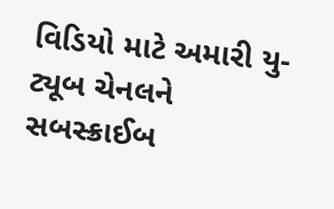વિડિયો માટે અમારી યુ-ટ્યૂબ ચેનલને સબસ્ક્રાઈબ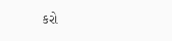કરો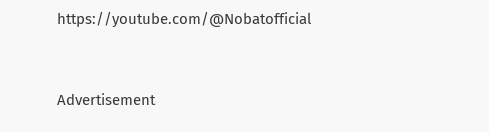https://youtube.com/@Nobatofficial



Advertisement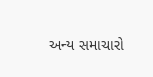અન્ય સમાચારો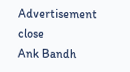Advertisement
close
Ank Bandh